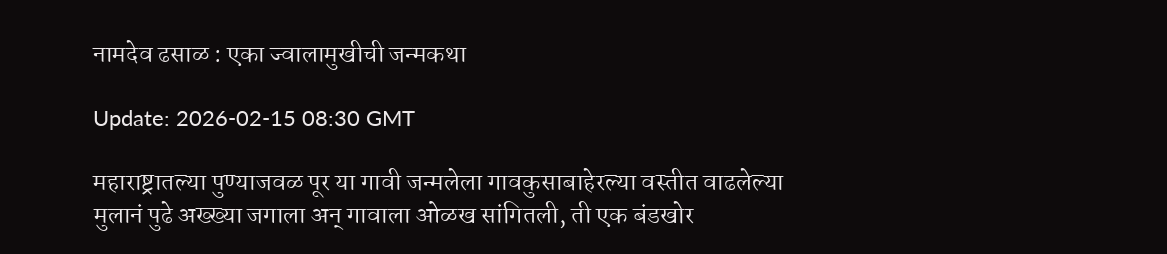नामदेव ढसाळ : एका ज्वालामुखीची जन्मकथा

Update: 2026-02-15 08:30 GMT

महाराष्ट्रातल्या पुण्याजवळ पूर या गावी जन्मलेला गावकुसाबाहेरल्या वस्तीत वाढलेल्या मुलानं पुढे अख्ख्या जगाला अन् गावाला ओळख सांगितली, ती एक बंडखोर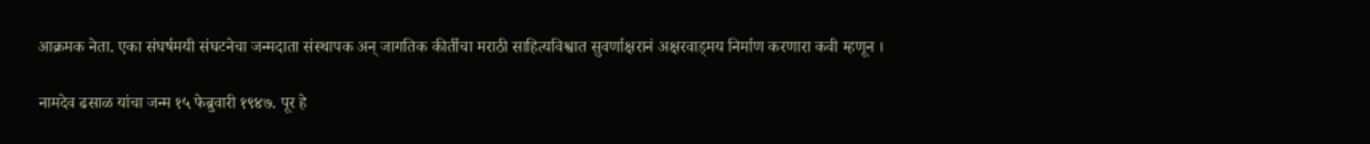आक्रमक नेता. एका संघर्षमयी संघटनेचा जन्मदाता संस्थापक अन् जागतिक कीर्तीचा मराठी साहित्यविश्वात सुवर्णाक्षरानं अक्षरवाड्‌मय निर्माण करणारा कवी म्हणून ।

नामदेव ढसाळ यांचा जन्म १५ फेब्रुवारी १९४७. पूर हे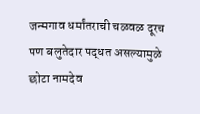जन्मगाव धर्मांतराची चळवळ दूरच पण बलुतेदार पद्धत असल्यामुळे छोटा नामदेव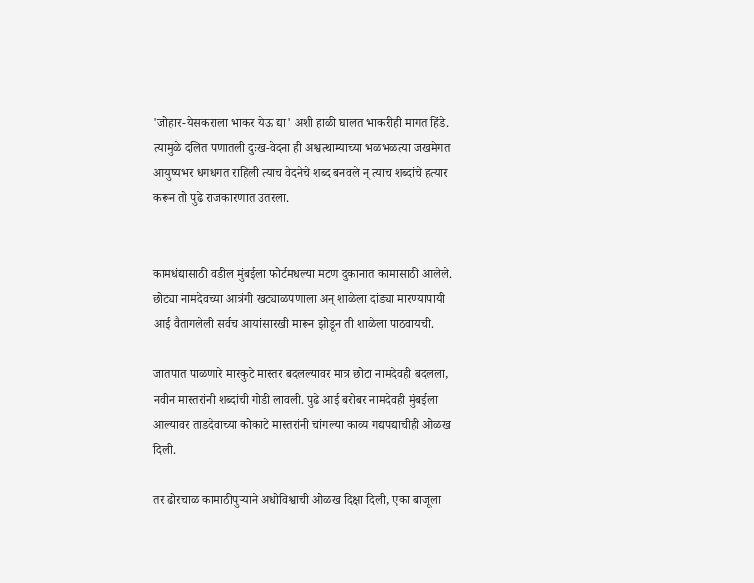'जोहार-येसकराला भाकर येऊ द्या' अशी हाळी घालत भाकरीही मागत हिंडे. त्यामुळे दलित पणातली दुःख-वेदना ही अश्वत्थाम्याच्या भळभळत्या जखमेगत आयुष्यभर धगधगत राहिली त्याच वेदनेचे शब्द बनवले न् त्याच शब्दांचे हत्यार करून तो पुढे राजकारणात उतरला.


कामधंद्यासाठी वडील मुंबईला फोर्टमधल्या मटण दुकानात कामासाठी आलेले. छोट्या नामदेवच्या आत्रंगी खट्याळपणाला अन् शाळेला दांड्या मारण्यापायी आई वैतागलेली सर्वच आयांसारखी मारून झोडून ती शाळेला पाठवायची.

जातपात पाळणारे मारकुटे मास्तर बदलल्यावर मात्र छोटा नामदेवही बदलला, नवीन मास्तरांनी शब्दांची गोडी लावली. पुढे आई बरोबर नामदेवही मुंबईला आल्यावर ताडदेवाच्या कोकाटे मास्तरांनी चांगल्या काव्य गद्यपद्याचीही ओळख दिली.

तर ढोरचाळ कामाठीपुऱ्याने अधोविश्वाची ओळख दिक्षा दिली, एका बाजूला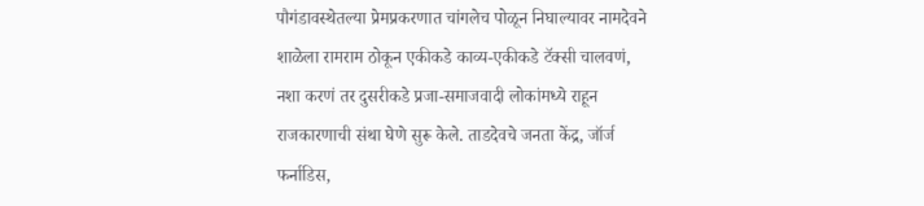पौगंडावस्थेतल्या प्रेमप्रकरणात चांगलेच पोळून निघाल्यावर नामदेवने शाळेला रामराम ठोकून एकीकडे काव्य-एकीकडे टॅक्सी चालवणं, नशा करणं तर दुसरीकडे प्रजा-समाजवादी लोकांमध्ये राहून राजकारणाची संथा घेणे सुरू केले. ताडदेवचे जनता केंद्र, जॉर्ज फर्नाडिस,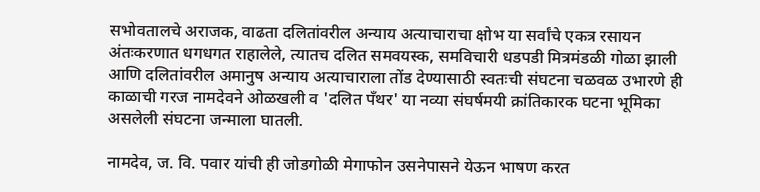सभोवतालचे अराजक, वाढता दलितांवरील अन्याय अत्याचाराचा क्षोभ या सर्वांचे एकत्र रसायन अंतःकरणात धगधगत राहालेले, त्यातच दलित समवयस्क, समविचारी धडपडी मित्रमंडळी गोळा झाली आणि दलितांवरील अमानुष अन्याय अत्याचाराला तोंड देण्यासाठी स्वतःची संघटना चळवळ उभारणे ही काळाची गरज नामदेवने ओळखली व 'दलित पँथर' या नव्या संघर्षमयी क्रांतिकारक घटना भूमिका असलेली संघटना जन्माला घातली.

नामदेव, ज. वि. पवार यांची ही जोडगोळी मेगाफोन उसनेपासने येऊन भाषण करत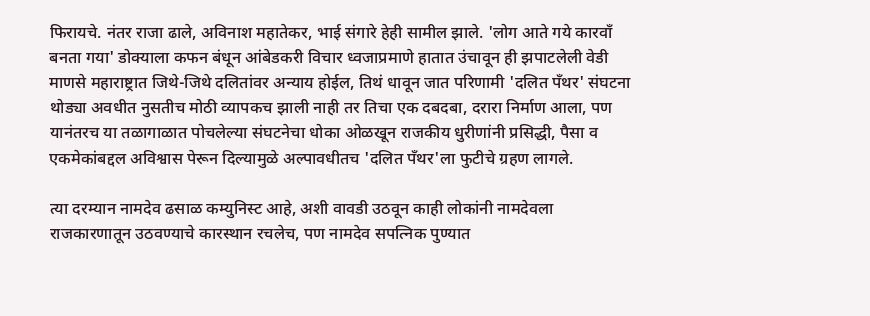फिरायचे. नंतर राजा ढाले, अविनाश महातेकर, भाई संगारे हेही सामील झाले. 'लोग आते गये कारवाँ बनता गया' डोक्याला कफन बंधून आंबेडकरी विचार ध्वजाप्रमाणे हातात उंचावून ही झपाटलेली वेडी माणसे महाराष्ट्रात जिथे-जिथे दलितांवर अन्याय होईल, तिथं धावून जात परिणामी 'दलित पँथर' संघटना थोड्या अवधीत नुसतीच मोठी व्यापकच झाली नाही तर तिचा एक दबदबा, दरारा निर्माण आला, पण यानंतरच या तळागाळात पोचलेल्या संघटनेचा धोका ओळखून राजकीय धुरीणांनी प्रसिद्धी, पैसा व एकमेकांबद्दल अविश्वास पेरून दिल्यामुळे अल्पावधीतच 'दलित पँथर'ला फुटीचे ग्रहण लागले.

त्या दरम्यान नामदेव ढसाळ कम्युनिस्ट आहे, अशी वावडी उठवून काही लोकांनी नामदेवला राजकारणातून उठवण्याचे कारस्थान रचलेच, पण नामदेव सपत्निक पुण्यात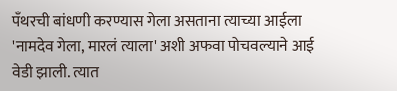पँथरची बांधणी करण्यास गेला असताना त्याच्या आईला 'नामदेव गेला, मारलं त्याला' अशी अफवा पोचवल्याने आई वेडी झाली. त्यात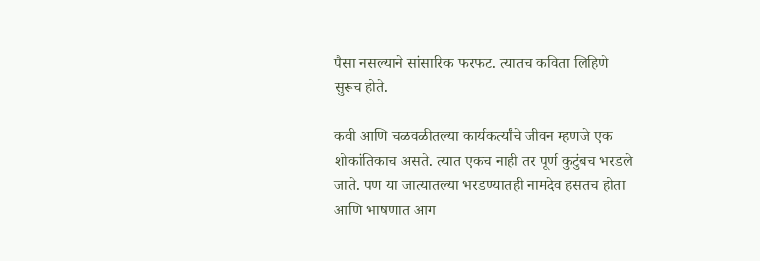पैसा नसल्याने सांसारिक फरफट. त्यातच कविता लिहिणे सुरूच होते.

कवी आणि चळवळीतल्या कार्यकर्त्यांचे जीवन म्हणजे एक शोकांतिकाच असते. त्यात एकच नाही तर पूर्ण कुटुंबच भरडले जाते. पण या जात्यातल्या भरडण्यातही नामदेव हसतच होता आणि भाषणात आग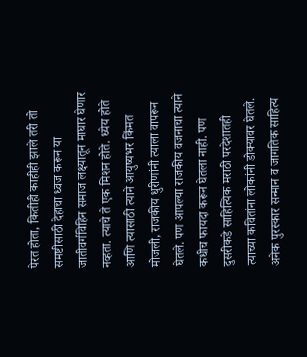पेरत होता, कितीही काहीही झाले तरी तो समष्टीसाठी देहाचा ध्वज करून या जातीवर्गविहिन समाज लक्ष्यातून माघार घेणार नव्हता. त्याचे ते एक मिशन होते. ध्येय होते आणि त्यासाठी त्याने आयुष्यभर किंमत मोजली, राजकीय धुरीणांनी त्याला वापरून घेतले. पण आपल्या राजकीय वजनाचा त्याने कधीच फायदा करून घेतला नाही. पण दुसरीकडे साहित्यिक मराठी परदेशातही त्याच्या कवितांना लोकांनी डोक्यावर घेतले. अनेक पुरस्कार सन्मान व जागतिक साहित्य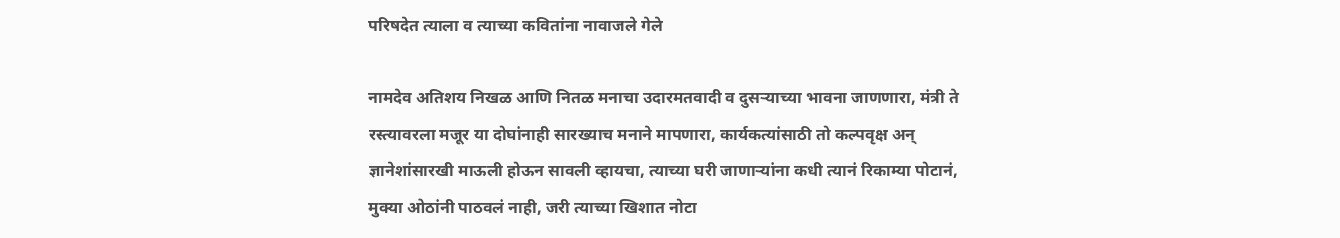परिषदेत त्याला व त्याच्या कवितांना नावाजले गेले

नामदेव अतिशय निखळ आणि नितळ मनाचा उदारमतवादी व दुसऱ्याच्या भावना जाणणारा, मंत्री ते रस्त्यावरला मजूर या दोघांनाही सारख्याच मनाने मापणारा, कार्यकत्यांसाठी तो कल्पवृक्ष अन् ज्ञानेशांसारखी माऊली होऊन सावली व्हायचा, त्याच्या घरी जाणाऱ्यांना कधी त्यानं रिकाम्या पोटानं, मुक्या ओठांनी पाठवलं नाही, जरी त्याच्या खिशात नोटा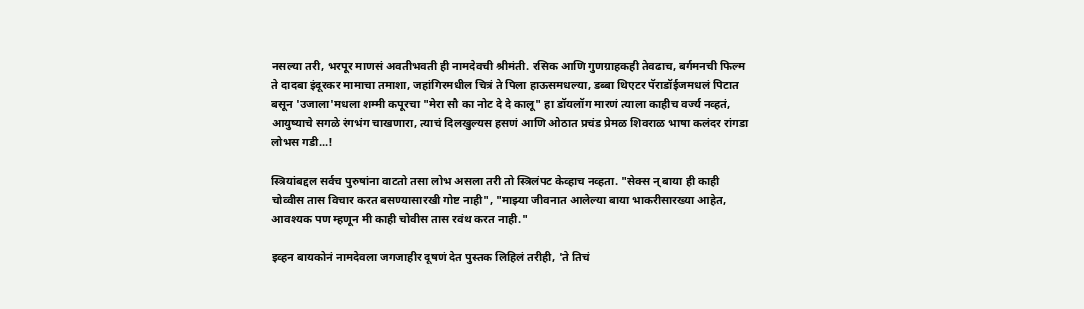नसल्या तरी, भरपूर माणसं अवतीभवती ही नामदेवची श्रीमंती. रसिक आणि गुणग्राहकही तेवढाच, बर्गमनची फिल्म ते दादबा इंदूरकर मामाचा तमाशा, जहांगिरमधील चित्रं ते पिला हाऊसमधल्या, डब्बा थिएटर पॅराडॉईजमधलं पिटात बसून 'उजाला'मधला शम्मी कपूरचा "मेरा सौ का नोट दे दे कालू" हा डॉयलॉग मारणं त्याला काहीच वर्ज्य नव्हतं, आयुष्याचे सगळे रंगभंग चाखणारा, त्याचं दिलखुल्यस हसणं आणि ओठात प्रचंड प्रेमळ शिवराळ भाषा कलंदर रांगडा लोभस गडी...!

स्त्रियांबद्दल सर्वच पुरुषांना वाटतो तसा लोभ असला तरी तो स्त्रिलंपट केव्हाच नव्हता. "सेक्स न् बाया ही काही चोव्वीस तास विचार करत बसण्यासारखी गोष्ट नाही", "माझ्या जीवनात आलेल्या बाया भाकरीसारख्या आहेत, आवश्यक पण म्हणून मी काही चोवीस तास रवंथ करत नाही."

इव्हन बायकोनं नामदेवला जगजाहीर दूषणं देत पुस्तक लिहिलं तरीही, 'ते तिचं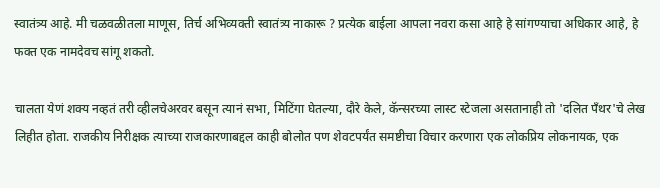स्वातंत्र्य आहे. मी चळवळीतला माणूस, तिर्च अभिव्यक्ती स्वातंत्र्य नाकारू ? प्रत्येक बाईला आपला नवरा कसा आहे हे सांगण्याचा अधिकार आहे, हे फक्त एक नामदेवच सांगू शकतो.

चालता येणं शक्य नव्हतं तरी व्हीलचेअरवर बसून त्यानं सभा, मिटिंगा घेतल्या, दौरे केले, कॅन्सरच्या लास्ट स्टेजला असतानाही तो 'दलित पँथर'चे लेख लिहीत होता. राजकीय निरीक्षक त्याच्या राजकारणाबद्दल काही बोलोत पण शेवटपर्यंत समष्टीचा विचार करणारा एक लोकप्रिय लोकनायक, एक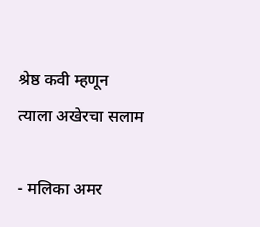श्रेष्ठ कवी म्हणून त्याला अखेरचा सलाम

- मलिका अमर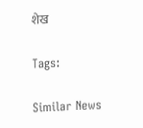शेख

Tags:

Similar News